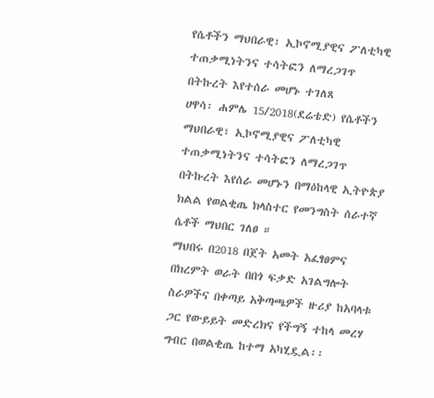የሴቶችን ማህበራዊ፣ ኢኮኖሚያዊና ፖለቲካዊ ተጠቃሚነትንና ተሳትፎን ለማረጋገጥ በትኩረት እየተሰራ መሆኑ ተገለጸ
ሀዋሳ፡ ሐምሌ 15/2018(ደሬቴድ) የሴቶችን ማህበራዊ፣ ኢኮኖሚያዊና ፖለቲካዊ ተጠቃሚነትንና ተሳትፎን ለማረጋገጥ በትኩረት እየሰራ መሆኑን በማዕከላዊ ኢትዮጵያ ክልል የወልቂጤ ክላስተር የመንግስት ሰራተኛ ሴቶች ማህበር ገለፀ ።
ማህበሩ በ2018 በጀት አመት አፈፃፀምና በክረምት ወራት በበጎ ፍቃድ አገልግሎት ስራዎችና በቀጣይ አቅጣጫዎች ዙሪያ ከአባላቱ ጋር የውይይት መድረክና የችግኝ ተከላ መረሃ ግብር በወልቂጤ ከተማ አካሂዷል፡፡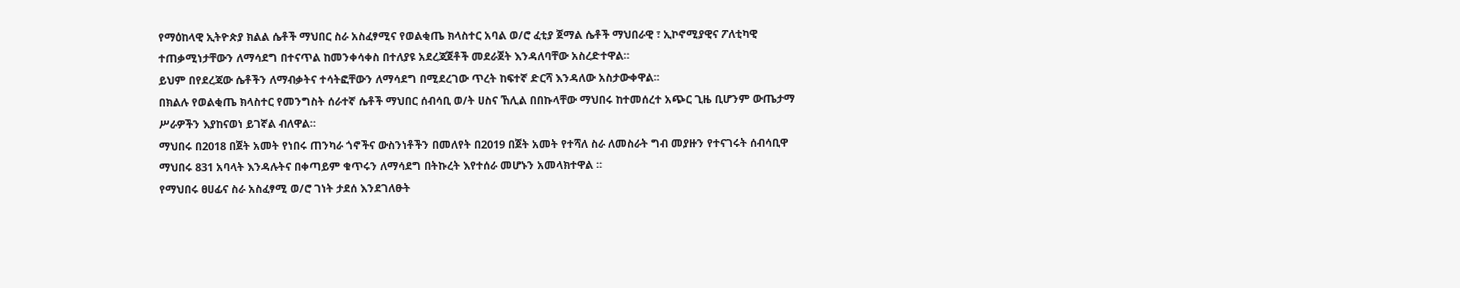የማዕከላዊ ኢትዮጵያ ክልል ሴቶች ማህበር ስራ አስፈፃሚና የወልቂጤ ክላስተር አባል ወ/ሮ ፈቲያ ጀማል ሴቶች ማህበራዊ ፣ ኢኮኖሚያዊና ፖለቲካዊ ተጠቃሚነታቸውን ለማሳደግ በተናጥል ከመንቀሳቀስ በተለያዩ አደረጃጀቶች መደራጀት እንዳለባቸው አስረድተዋል።
ይህም በየደረጃው ሴቶችን ለማብቃትና ተሳትፎቸውን ለማሳደግ በሚደረገው ጥረት ከፍተኛ ድርሻ እንዳለው አስታውቀዋል፡፡
በክልሉ የወልቂጤ ክላስተር የመንግስት ሰራተኛ ሴቶች ማህበር ሰብሳቢ ወ/ት ሀስና ኸሊል በበኩላቸው ማህበሩ ከተመሰረተ አጭር ጊዜ ቢሆንም ውጤታማ ሥራዎችን እያከናወነ ይገኛል ብለዋል።
ማህበሩ በ2018 በጀት አመት የነበሩ ጠንካራ ጎኖችና ውስንነቶችን በመለየት በ2019 በጀት አመት የተሻለ ስራ ለመስራት ግብ መያዙን የተናገሩት ሰብሳቢዋ ማህበሩ 831 አባላት እንዳሉትና በቀጣይም ቁጥሩን ለማሳደግ በትኩረት እየተሰራ መሆኑን አመላክተዋል ።
የማህበሩ ፀሀፊና ስራ አስፈፃሚ ወ/ሮ ገነት ታደሰ እንደገለፁት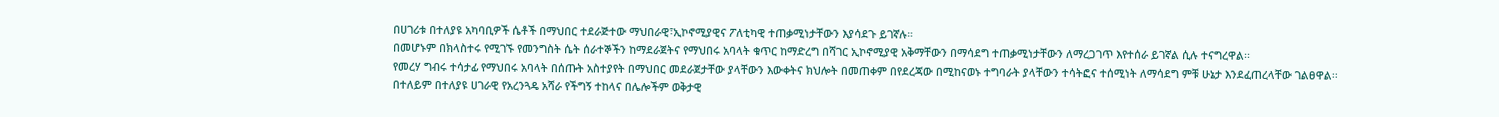በሀገሪቱ በተለያዩ አካባቢዎች ሴቶች በማህበር ተደራጅተው ማህበራዊ፣ኢኮኖሚያዊና ፖለቲካዊ ተጠቃሚነታቸውን እያሳደጉ ይገኛሉ።
በመሆኑም በክላስተሩ የሚገኙ የመንግስት ሴት ሰራተኞችን ከማደራጀትና የማህበሩ አባላት ቁጥር ከማድረግ በሻገር ኢኮኖሚያዊ አቅማቸውን በማሳደግ ተጠቃሚነታቸውን ለማረጋገጥ እየተሰራ ይገኛል ሲሉ ተናግረዋል፡፡
የመረሃ ግብሩ ተሳታፊ የማህበሩ አባላት በሰጡት አስተያየት በማህበር መደራጀታቸው ያላቸውን እውቀትና ክህሎት በመጠቀም በየደረጃው በሚከናወኑ ተግባራት ያላቸውን ተሳትፎና ተሰሚነት ለማሳደግ ምቹ ሁኔታ እንደፈጠረላቸው ገልፀዋል፡፡
በተለይም በተለያዩ ሀገራዊ የአረንጓዴ አሻራ የችግኝ ተከላና በሌሎችም ወቅታዊ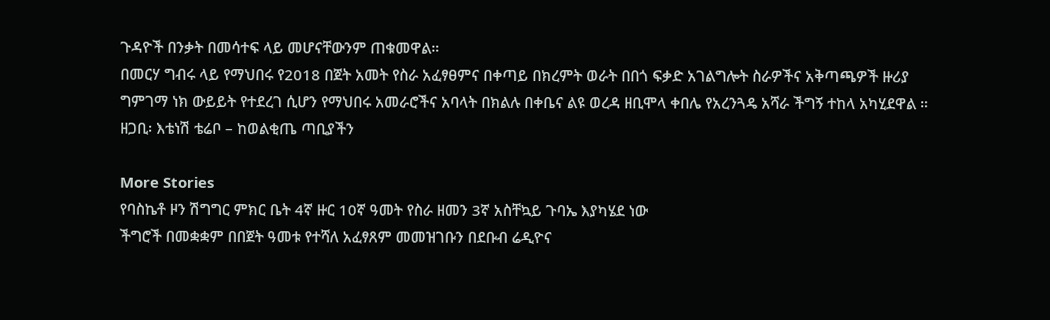ጉዳዮች በንቃት በመሳተፍ ላይ መሆናቸውንም ጠቁመዋል።
በመርሃ ግብሩ ላይ የማህበሩ የ2018 በጀት አመት የስራ አፈፃፀምና በቀጣይ በክረምት ወራት በበጎ ፍቃድ አገልግሎት ስራዎችና አቅጣጫዎች ዙሪያ ግምገማ ነክ ውይይት የተደረገ ሲሆን የማህበሩ አመራሮችና አባላት በክልሉ በቀቤና ልዩ ወረዳ ዘቢሞላ ቀበሌ የአረንጓዴ አሻራ ችግኝ ተከላ አካሂደዋል ።
ዘጋቢ፡ እቴነሽ ቴሬቦ – ከወልቂጤ ጣቢያችን

More Stories
የባስኬቶ ዞን ሽግግር ምክር ቤት 4ኛ ዙር 10ኛ ዓመት የስራ ዘመን 3ኛ አስቸኳይ ጉባኤ እያካሄደ ነው
ችግሮች በመቋቋም በበጀት ዓመቱ የተሻለ አፈፃጸም መመዝገቡን በደቡብ ሬዲዮና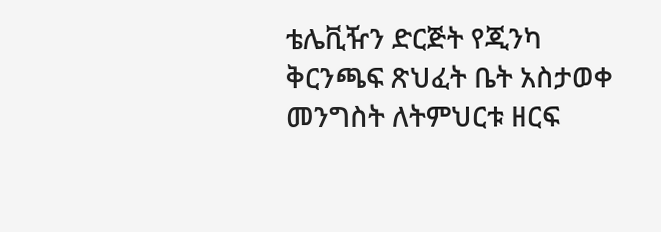ቴሌቪዥን ድርጅት የጂንካ ቅርንጫፍ ጽህፈት ቤት አስታወቀ
መንግስት ለትምህርቱ ዘርፍ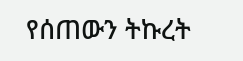የሰጠውን ትኩረት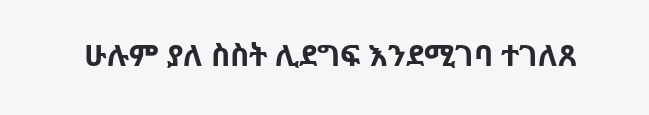ሁሉም ያለ ስስት ሊደግፍ እንደሚገባ ተገለጸ